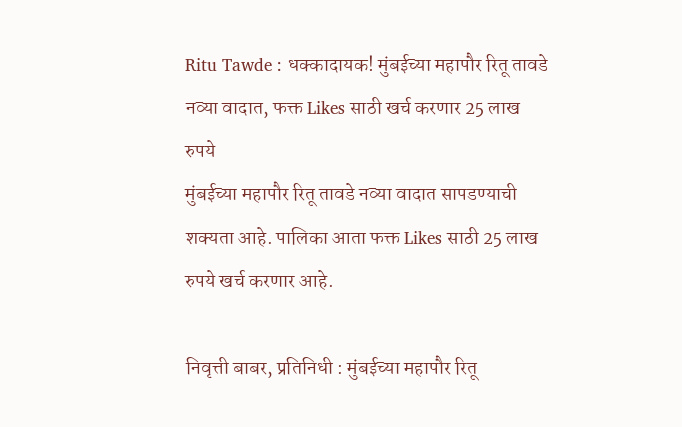Ritu Tawde : धक्कादायक! मुंबईच्या महापौर रितू तावडे नव्या वादात, फक्त Likes साठी खर्च करणार 25 लाख रुपये
मुंबईच्या महापौर रितू तावडे नव्या वादात सापडण्याची शक्यता आहे. पालिका आता फक्त Likes साठी 25 लाख रुपये खर्च करणार आहे.

निवृत्ती बाबर, प्रतिनिधी : मुंबईच्या महापौर रितू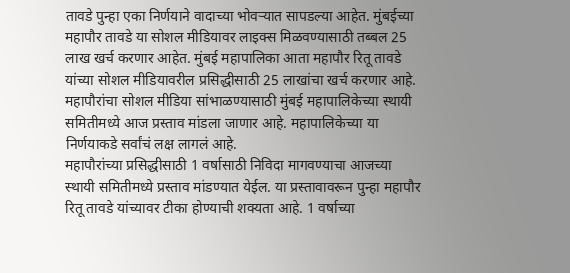तावडे पुन्हा एका निर्णयाने वादाच्या भोवऱ्यात सापडल्या आहेत. मुंबईच्या महापौर तावडे या सोशल मीडियावर लाइक्स मिळवण्यासाठी तब्बल 25 लाख खर्च करणार आहेत. मुंबई महापालिका आता महापौर रितू तावडे यांच्या सोशल मीडियावरील प्रसिद्धीसाठी 25 लाखांचा खर्च करणार आहे. महापौरांचा सोशल मीडिया सांभाळण्यासाठी मुंबई महापालिकेच्या स्थायी समितीमध्ये आज प्रस्ताव मांडला जाणार आहे. महापालिकेच्या या निर्णयाकडे सर्वांचं लक्ष लागलं आहे.
महापौरांच्या प्रसिद्धीसाठी 1 वर्षासाठी निविदा मागवण्याचा आजच्या स्थायी समितीमध्ये प्रस्ताव मांडण्यात येईल. या प्रस्तावावरून पुन्हा महापौर रितू तावडे यांच्यावर टीका होण्याची शक्यता आहे. 1 वर्षाच्या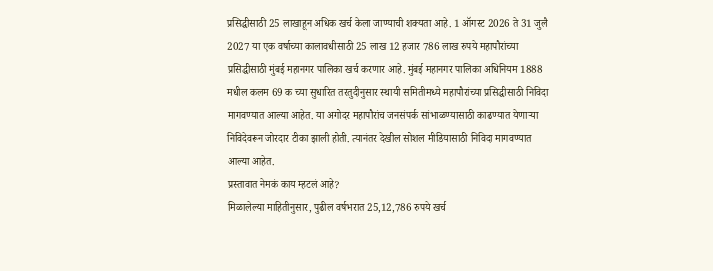प्रसिद्धीसाठी 25 लाखाहून अधिक खर्च केला जाण्याची शक्यता आहे. 1 ऑगस्ट 2026 ते 31 जुलै 2027 या एक वर्षाच्या कालावधीसाठी 25 लाख 12 हजार 786 लाख रुपये महापौरांच्या प्रसिद्धीसाठी मुंबई महानगर पालिका खर्च करणार आहे. मुंबई महानगर पालिका अधिनियम 1888 मधील कलम 69 क च्या सुधारित तरतुदीनुसार स्थायी समितीमध्ये महापौरांच्या प्रसिद्धीसाठी निविदा मागवण्यात आल्या आहेत. या अगोदर महापौरांच जनसंपर्क सांभाळण्यासाठी काढण्यात येणाऱ्या निविदेवरून जोरदार टीका झाली होती. त्यानंतर देखील सोशल मीडियासाठी निविदा मागवण्यात आल्या आहेत.
प्रस्तावात नेमकं काय म्हटलं आहे?
मिळालेल्या माहितीनुसार, पुढील वर्षभरात 25,12,786 रुपये खर्च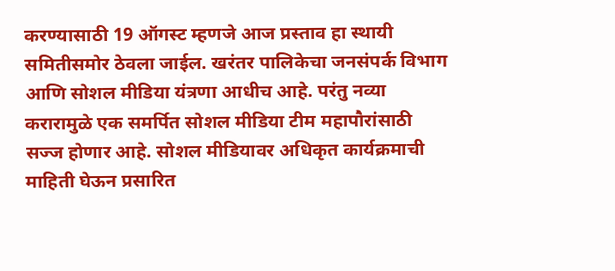करण्यासाठी 19 ऑगस्ट म्हणजे आज प्रस्ताव हा स्थायी समितीसमोर ठेवला जाईल. खरंतर पालिकेचा जनसंपर्क विभाग आणि सोशल मीडिया यंत्रणा आधीच आहे. परंतु नव्या करारामुळे एक समर्पित सोशल मीडिया टीम महापौरांसाठी सज्ज होणार आहे. सोशल मीडियावर अधिकृत कार्यक्रमाची माहिती घेऊन प्रसारित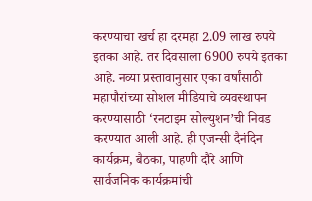करण्याचा खर्च हा दरमहा 2.09 लाख रुपये इतका आहे. तर दिवसाला 6900 रुपये इतका आहे. नव्या प्रस्तावानुसार एका वर्षांसाठी महापौरांच्या सोशल मीडियाचे व्यवस्थापन करण्यासाठी ‘रनटाइम सोल्युशन’ची निवड करण्यात आली आहे. ही एजन्सी दैनंदिन कार्यक्रम, बैठका, पाहणी दौरे आणि सार्वजनिक कार्यक्रमांची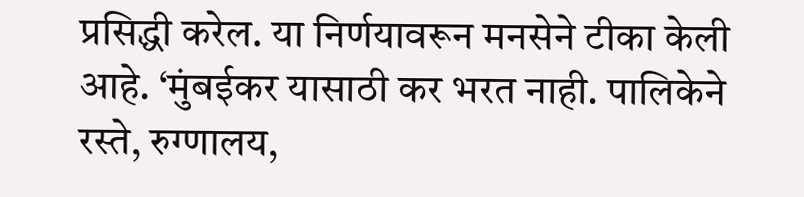प्रसिद्धी करेल. या निर्णयावरून मनसेने टीका केली आहे. ‘मुंबईकर यासाठी कर भरत नाही. पालिकेने रस्ते, रुग्णालय,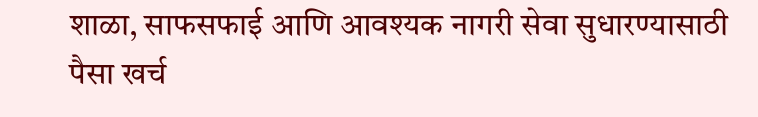शाळा, साफसफाई आणि आवश्यक नागरी सेवा सुधारण्यासाठी पैसा खर्च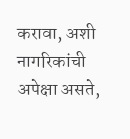करावा, अशी नागरिकांची अपेक्षा असते,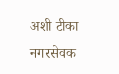अशी टीका नगरसेवक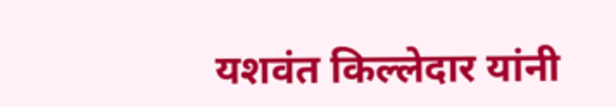यशवंत किल्लेदार यांनी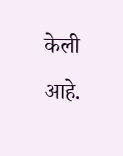केली आहे.